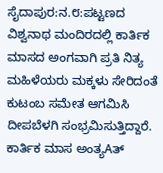ಸೈದಾಪುರ:ನ.೮:ಪಟ್ಟಣದ ವಿಶ್ವನಾಥ ಮಂದಿರದಲ್ಲಿ ಕಾರ್ತಿಕ ಮಾಸದ ಅಂಗವಾಗಿ ಪ್ರತಿ ನಿತ್ಯ ಮಹಿಳೆಯರು ಮಕ್ಕಳು ಸೇರಿದಂತೆ ಕುಟಂಬ ಸಮೇತ ಆಗಮಿಸಿ ದೀಪಬೆಳಗಿ ಸಂಭ್ರಮಿಸುತ್ತಿದ್ದಾರೆ. ಕಾರ್ತಿಕ ಮಾಸ ಅಂತ್ಯAತ್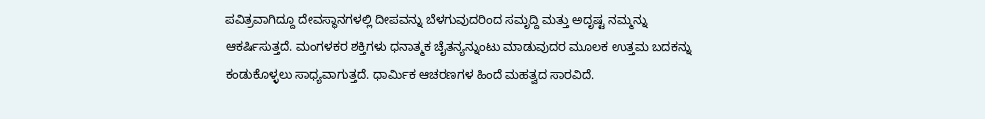ಪವಿತ್ರವಾಗಿದ್ದೂ ದೇವಸ್ಥಾನಗಳಲ್ಲಿ ದೀಪವನ್ನು ಬೆಳಗುವುದರಿಂದ ಸಮೃದ್ದಿ ಮತ್ತು ಅದೃಷ್ಟ ನಮ್ಮನ್ನು ಆಕರ್ಷಿಸುತ್ತದೆ. ಮಂಗಳಕರ ಶಕ್ತಿಗಳು ಧನಾತ್ಮಕ ಚೈತನ್ಯನ್ನುಂಟು ಮಾಡುವುದರ ಮೂಲಕ ಉತ್ತಮ ಬದಕನ್ನು ಕಂಡುಕೊಳ್ಳಲು ಸಾಧ್ಯವಾಗುತ್ತದೆ. ಧಾರ್ಮಿಕ ಆಚರಣಗಳ ಹಿಂದೆ ಮಹತ್ವದ ಸಾರವಿದೆ.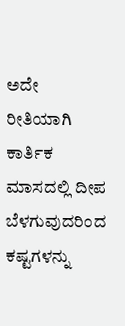ಅದೇ ರೀತಿಯಾಗಿ ಕಾರ್ತಿಕ ಮಾಸದಲ್ಲಿ ದೀಪ ಬೆಳಗುವುದರಿಂದ ಕಷ್ಟಗಳನ್ನು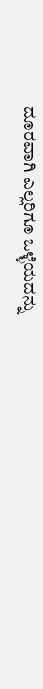ದೂರವಾಗಿ ಎಲ್ಲರಿಗೂ ಒಳ್ಳೆಯದನ್ನು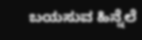ಬಯಸುವ ಹಿನ್ನೆಲೆ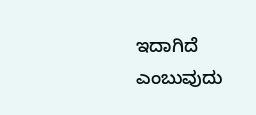ಇದಾಗಿದೆ ಎಂಬುವುದು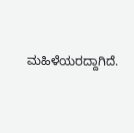ಮಹಿಳೆಯರದ್ದಾಗಿದೆ.